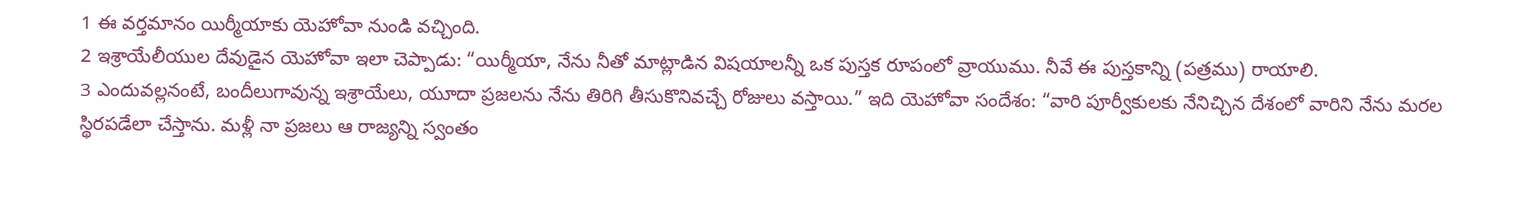1 ఈ వర్తమానం యిర్మీయాకు యెహోవా నుండి వచ్చింది.
2 ఇశ్రాయేలీయుల దేవుడైన యెహోవా ఇలా చెప్పాడు: “యిర్మీయా, నేను నీతో మాట్లాడిన విషయాలన్నీ ఒక పుస్తక రూపంలో వ్రాయుము. నీవే ఈ పుస్తకాన్ని (పత్రము) రాయాలి.
3 ఎందువల్లనంటే, బందీలుగావున్న ఇశ్రాయేలు, యూదా ప్రజలను నేను తిరిగి తీసుకొనివచ్చే రోజులు వస్తాయి.” ఇది యెహోవా సందేశం: “వారి పూర్వీకులకు నేనిచ్చిన దేశంలో వారిని నేను మరల స్థిరపడేలా చేస్తాను. మళ్లీ నా ప్రజలు ఆ రాజ్యన్ని స్వంతం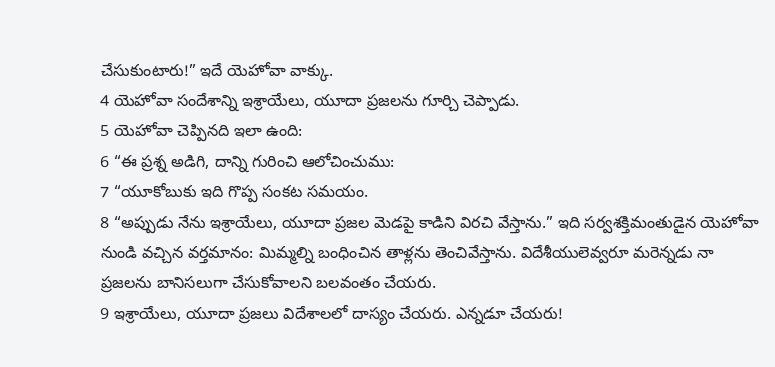చేసుకుంటారు!” ఇదే యెహోవా వాక్కు.
4 యెహోవా సందేశాన్ని ఇశ్రాయేలు, యూదా ప్రజలను గూర్చి చెప్పాడు.
5 యెహోవా చెప్పినది ఇలా ఉంది:
6 “ఈ ప్రశ్న అడిగి, దాన్ని గురించి ఆలోచించుము:
7 “యూకోబుకు ఇది గొప్ప సంకట సమయం.
8 “అప్పుడు నేను ఇశ్రాయేలు, యూదా ప్రజల మెడపై కాడిని విరచి వేస్తాను.” ఇది సర్వశక్తిమంతుడైన యెహోవా నుండి వచ్చిన వర్తమానం: మిమ్మల్ని బంధించిన తాళ్లను తెంచివేస్తాను. విదేశీయులెవ్వరూ మరెన్నడు నా ప్రజలను బానిసలుగా చేసుకోవాలని బలవంతం చేయరు.
9 ఇశ్రాయేలు, యూదా ప్రజలు విదేశాలలో దాస్యం చేయరు. ఎన్నడూ చేయరు!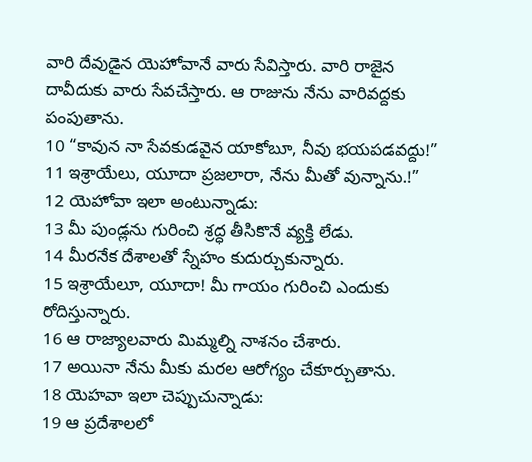వారి దేవుడైన యెహోవానే వారు సేవిస్తారు. వారి రాజైన దావీదుకు వారు సేవచేస్తారు. ఆ రాజును నేను వారివద్దకు పంపుతాను.
10 “కావున నా సేవకుడవైన యాకోబూ, నీవు భయపడవద్దు!”
11 ఇశ్రాయేలు, యూదా ప్రజలారా, నేను మీతో వున్నాను.!”
12 యెహోవా ఇలా అంటున్నాడు:
13 మీ పుండ్లను గురించి శ్రద్ధ తీసికొనే వ్యక్తి లేడు.
14 మీరనేక దేశాలతో స్నేహం కుదుర్చుకున్నారు.
15 ఇశ్రాయేలూ, యూదా! మీ గాయం గురించి ఎందుకు రోదిస్తున్నారు.
16 ఆ రాజ్యాలవారు మిమ్మల్ని నాశనం చేశారు.
17 అయినా నేను మీకు మరల ఆరోగ్యం చేకూర్చుతాను.
18 యెహవా ఇలా చెప్పుచున్నాడు:
19 ఆ ప్రదేశాలలో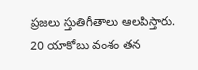ప్రజలు స్తుతిగీతాలు ఆలపిస్తారు.
20 యాకోబు వంశం తన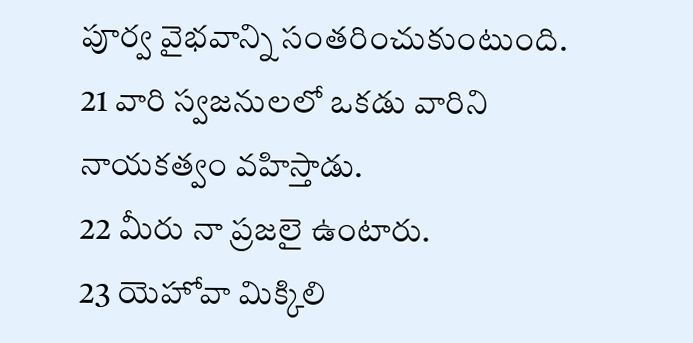పూర్వ వైభవాన్ని సంతరించుకుంటుంది.
21 వారి స్వజనులలో ఒకడు వారిని నాయకత్వం వహిస్తాడు.
22 మీరు నా ప్రజలై ఉంటారు.
23 యెహోవా మిక్కిలి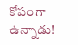కోపంగా ఉన్నాడు!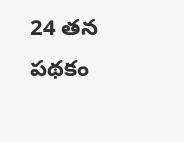24 తన పథకం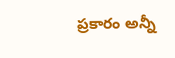ప్రకారం అన్నీ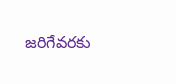జరిగేవరకు